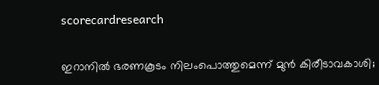scorecardresearch

ഇറാനിൽ ഭരണകൂടം നിലംപൊത്തുമെന്ന് മുൻ കിരീടാവകാശി;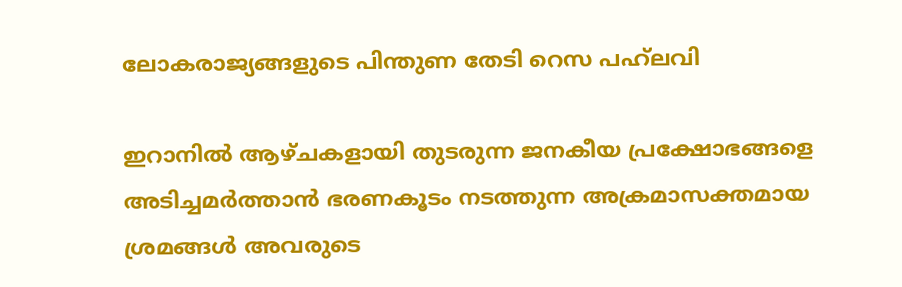ലോകരാജ്യങ്ങളുടെ പിന്തുണ തേടി റെസ പഹ്‌ലവി

ഇറാനിൽ ആഴ്ചകളായി തുടരുന്ന ജനകീയ പ്രക്ഷോഭങ്ങളെ അടിച്ചമർത്താൻ ഭരണകൂടം നടത്തുന്ന അക്രമാസക്തമായ ശ്രമങ്ങൾ അവരുടെ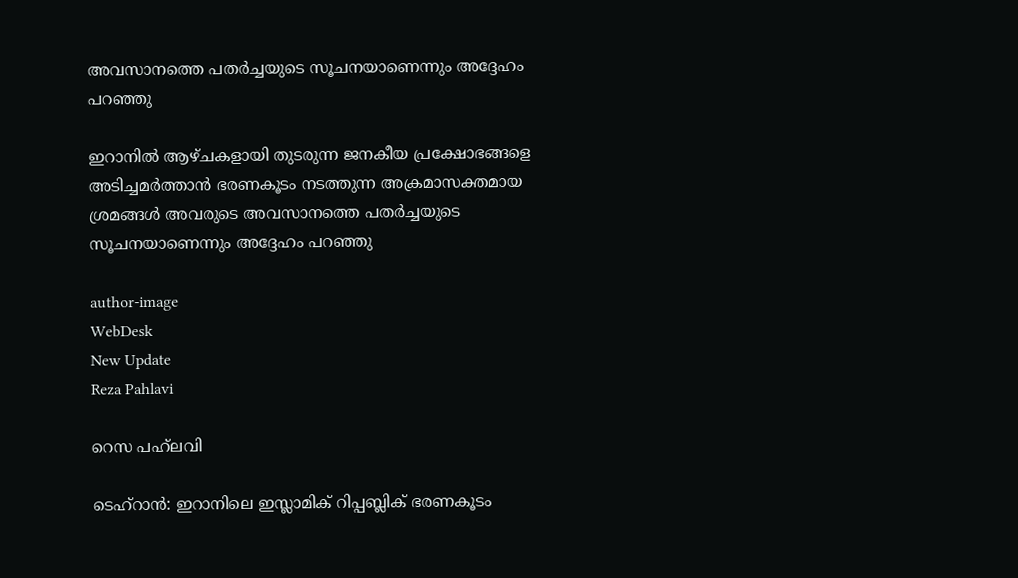അവസാനത്തെ പതർച്ചയുടെ സൂചനയാണെന്നും അദ്ദേഹം പറഞ്ഞു

ഇറാനിൽ ആഴ്ചകളായി തുടരുന്ന ജനകീയ പ്രക്ഷോഭങ്ങളെ അടിച്ചമർത്താൻ ഭരണകൂടം നടത്തുന്ന അക്രമാസക്തമായ ശ്രമങ്ങൾ അവരുടെ അവസാനത്തെ പതർച്ചയുടെ സൂചനയാണെന്നും അദ്ദേഹം പറഞ്ഞു

author-image
WebDesk
New Update
Reza Pahlavi

റെസ പഹ്‌ലവി

ടെഹ്‌റാൻ: ഇറാനിലെ ഇസ്ലാമിക് റിപ്പബ്ലിക് ഭരണകൂടം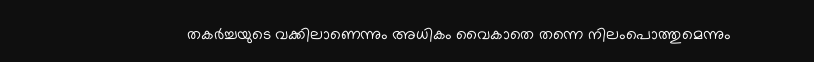തകർച്ചയുടെ വക്കിലാണെന്നും അധികം വൈകാതെ തന്നെ നിലംപൊത്തുമെന്നും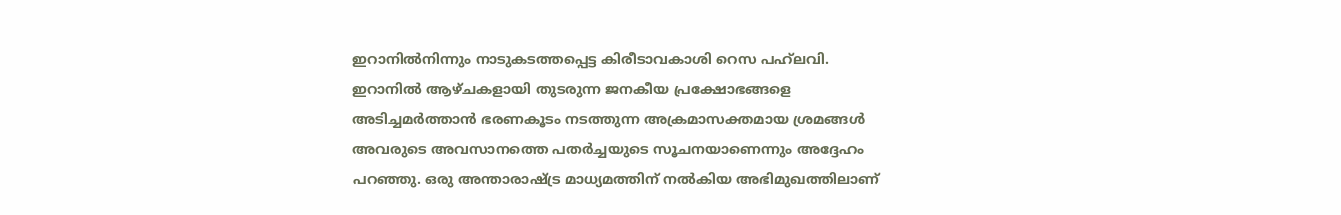ഇറാനിൽനിന്നും നാടുകടത്തപ്പെട്ട കിരീടാവകാശി റെസ പഹ്‌ലവി. ഇറാനിൽ ആഴ്ചകളായി തുടരുന്ന ജനകീയ പ്രക്ഷോഭങ്ങളെ അടിച്ചമർത്താൻ ഭരണകൂടം നടത്തുന്ന അക്രമാസക്തമായ ശ്രമങ്ങൾ അവരുടെ അവസാനത്തെ പതർച്ചയുടെ സൂചനയാണെന്നും അദ്ദേഹം പറഞ്ഞു. ഒരു അന്താരാഷ്ട്ര മാധ്യമത്തിന് നൽകിയ അഭിമുഖത്തിലാണ്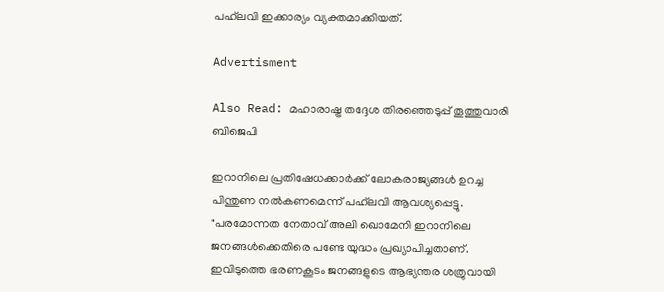പഹ്‌ലവി ഇക്കാര്യം വ്യക്തമാക്കിയത്.

Advertisment

Also Read: മഹാരാഷ്ട്ര തദ്ദേശ തിരഞ്ഞെടുപ്പ് തൂത്തുവാരി ബിജെപി

ഇറാനിലെ പ്രതിഷേധക്കാർക്ക് ലോകരാജ്യങ്ങൾ ഉറച്ച പിന്തുണ നൽകണമെന്ന് പഹ്‌ലവി ആവശ്യപ്പെട്ടു. "പരമോന്നത നേതാവ് അലി ഖൊമേനി ഇറാനിലെ ജനങ്ങൾക്കെതിരെ പണ്ടേ യുദ്ധം പ്രഖ്യാപിച്ചതാണ്. ഇവിടുത്തെ ഭരണകൂടം ജനങ്ങളുടെ ആഭ്യന്തര ശത്രുവായി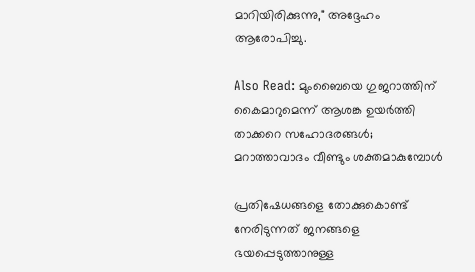മാറിയിരിക്കുന്നു," അദ്ദേഹം ആരോപിച്ചു.

Also Read: മുംബൈയെ ഗുജറാത്തിന് കൈമാറുമെന്ന് ആശങ്ക ഉയർത്തി താക്കറെ സഹോദരങ്ങൾ; മറാത്താവാദം വീണ്ടും ശക്തമാകുമ്പോൾ

പ്രതിഷേധങ്ങളെ തോക്കുകൊണ്ട് നേരിടുന്നത് ജനങ്ങളെ ഭയപ്പെടുത്താനുള്ള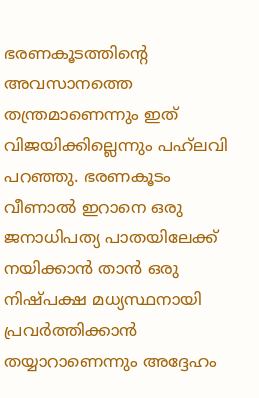ഭരണകൂടത്തിന്റെ അവസാനത്തെ തന്ത്രമാണെന്നും ഇത് വിജയിക്കില്ലെന്നും പഹ്‌ലവി പറഞ്ഞു. ഭരണകൂടം വീണാൽ ഇറാനെ ഒരു ജനാധിപത്യ പാതയിലേക്ക് നയിക്കാൻ താൻ ഒരു നിഷ്പക്ഷ മധ്യസ്ഥനായി പ്രവർത്തിക്കാൻ തയ്യാറാണെന്നും അദ്ദേഹം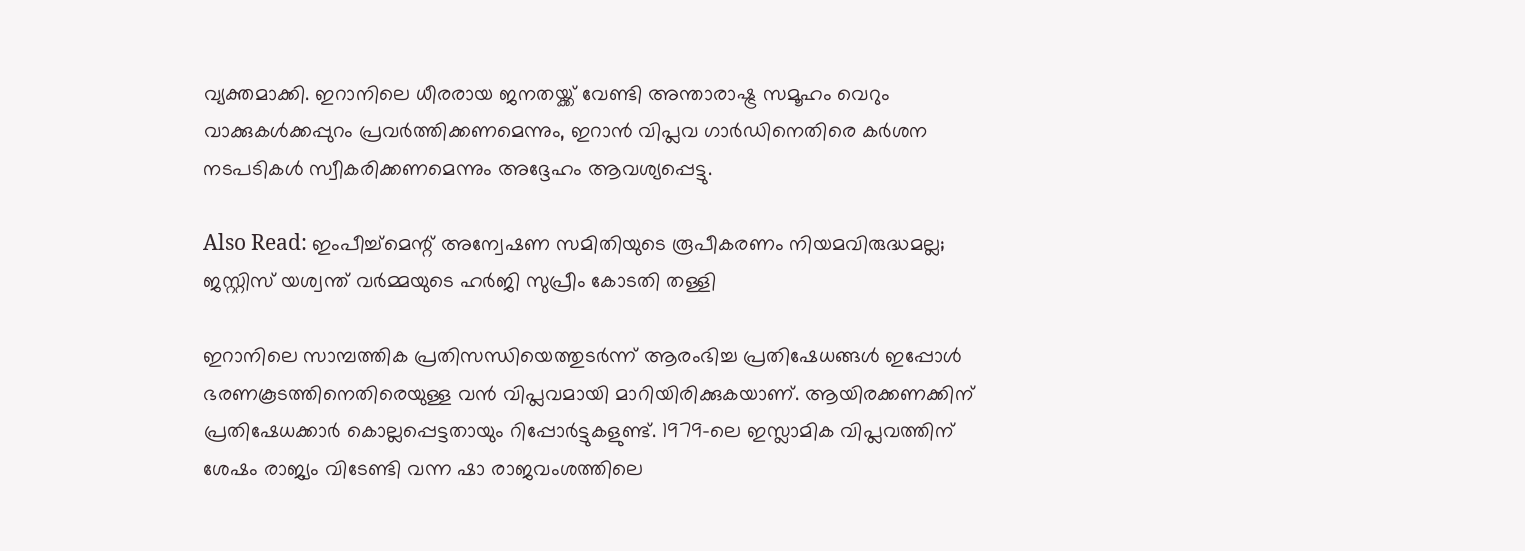വ്യക്തമാക്കി. ഇറാനിലെ ധീരരായ ജനതയ്ക്ക് വേണ്ടി അന്താരാഷ്ട്ര സമൂഹം വെറും വാക്കുകൾക്കപ്പുറം പ്രവർത്തിക്കണമെന്നും, ഇറാൻ വിപ്ലവ ഗാർഡിനെതിരെ കർശന നടപടികൾ സ്വീകരിക്കണമെന്നും അദ്ദേഹം ആവശ്യപ്പെട്ടു.

Also Read: ഇംപീച്ച്‌മെന്റ് അന്വേഷണ സമിതിയുടെ രൂപീകരണം നിയമവിരുദ്ധമല്ല; ജസ്റ്റിസ് യശ്വന്ത് വർമ്മയുടെ ഹർജി സുപ്രീം കോടതി തള്ളി

ഇറാനിലെ സാമ്പത്തിക പ്രതിസന്ധിയെത്തുടർന്ന് ആരംഭിച്ച പ്രതിഷേധങ്ങൾ ഇപ്പോൾ ഭരണകൂടത്തിനെതിരെയുള്ള വൻ വിപ്ലവമായി മാറിയിരിക്കുകയാണ്. ആയിരക്കണക്കിന് പ്രതിഷേധക്കാർ കൊല്ലപ്പെട്ടതായും റിപ്പോർട്ടുകളുണ്ട്. 1979-ലെ ഇസ്ലാമിക വിപ്ലവത്തിന് ശേഷം രാജ്യം വിടേണ്ടി വന്ന ഷാ രാജവംശത്തിലെ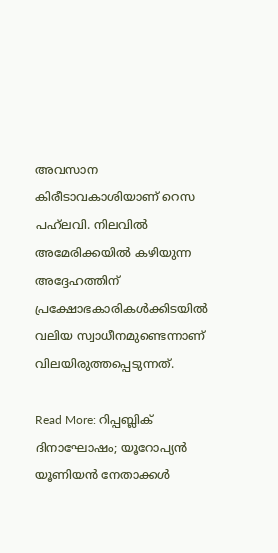അവസാന കിരീടാവകാശിയാണ് റെസ പഹ്‌ലവി. നിലവിൽ അമേരിക്കയിൽ കഴിയുന്ന അദ്ദേഹത്തിന് പ്രക്ഷോഭകാരികൾക്കിടയിൽ വലിയ സ്വാധീനമുണ്ടെന്നാണ് വിലയിരുത്തപ്പെടുന്നത്.

Read More: റിപ്പബ്ലിക് ദിനാഘോഷം; യൂറോപ്യൻ യൂണിയൻ നേതാക്കൾ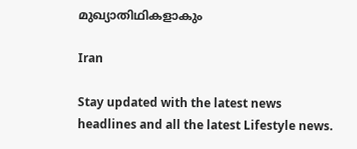മുഖ്യാതിഥികളാകും

Iran

Stay updated with the latest news headlines and all the latest Lifestyle news.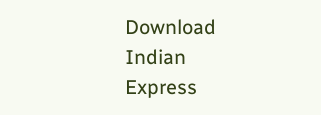Download Indian Express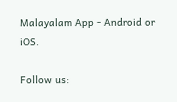Malayalam App - Android or iOS.

Follow us: